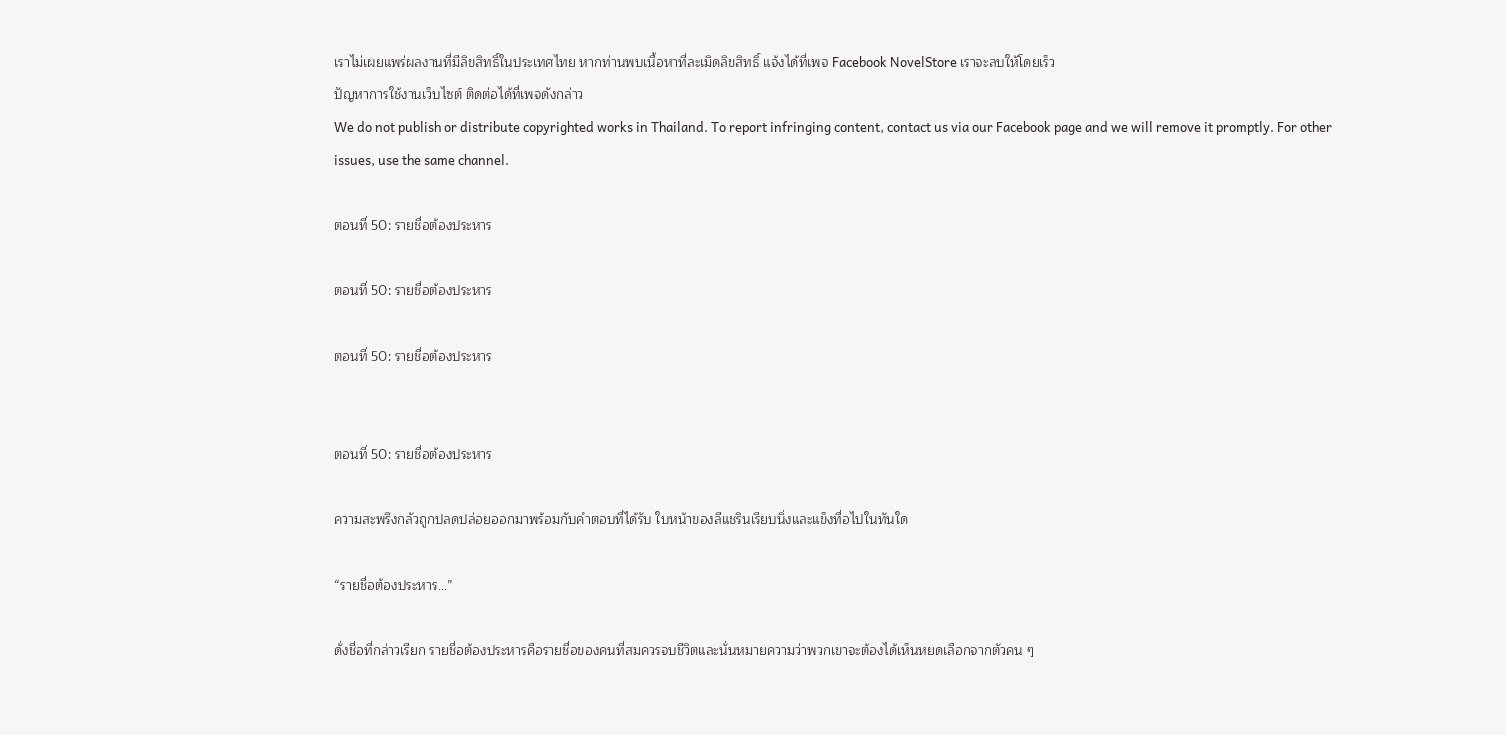เราไม่เผยแพร่ผลงานที่มีลิขสิทธิ์ในประเทศไทย หากท่านพบเนื้อหาที่ละเมิดลิขสิทธิ์ แจ้งได้ที่เพจ Facebook NovelStore เราจะลบให้โดยเร็ว
ปัญหาการใช้งานเว็บไซต์ ติดต่อได้ที่เพจดังกล่าว
We do not publish or distribute copyrighted works in Thailand. To report infringing content, contact us via our Facebook page and we will remove it promptly. For other issues, use the same channel.

ตอนที่ 50: รายชื่อต้องประหาร

ตอนที่ 50: รายชื่อต้องประหาร

ตอนที่ 50: รายชื่อต้องประหาร


ตอนที่ 50: รายชื่อต้องประหาร

ความสะพรึงกลัวถูกปลดปล่อยออกมาพร้อมกับคำตอบที่ได้รับ ใบหน้าของลีแชรินเรียบนิ่งและแข็งทื่อไปในทันใด

“รายชื่อต้องประหาร…”

ดั่งชื่อที่กล่าวเรียก รายชื่อต้องประหารคือรายชื่อของคนที่สมควรจบชีวิตและนั่นหมายความว่าพวกเขาจะต้องได้เห็นหยดเลือกจากตัวคน ๆ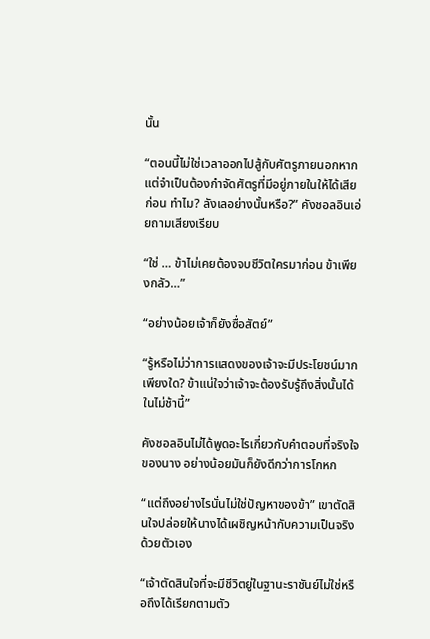นั้น

“ตอนนี้ไม่ใช่เวลาออกไปสู้กับศัตรูภายนอกหากแต่จำเป็นต้องกำจัดศัตรูที่มีอยู่ภายในให้ได้เสียก่อน ทำไม? ลังเลอย่างนั้นหรือ?” คังชอลอินเอ่ยถามเสียงเรียบ

“ใช่ … ข้าไม่เคยต้องจบชีวิตใครมาก่อน ข้าเพียงกลัว…”

“อย่างน้อยเจ้าก็ยังซื่อสัตย์”

“รู้หรือไม่ว่าการแสดงของเจ้าจะมีประโยชน์มากเพียงใด? ข้าแน่ใจว่าเจ้าจะต้องรับรู้ถึงสิ่งนั้นได้ในไม่ช้านี้”

คังชอลอินไม่ได้พูดอะไรเกี่ยวกับคำตอบที่จริงใจของนาง อย่างน้อยมันก็ยังดีกว่าการโกหก

“แต่ถึงอย่างไรนั่นไม่ใช่ปัญหาของข้า” เขาตัดสินใจปล่อยให้นางได้เผชิญหน้ากับความเป็นจริงด้วยตัวเอง

“เจ้าตัดสินใจที่จะมีชีวิตยู่ในฐานะราชันย์ไม่ใช่หรือถึงได้เรียกตามตัว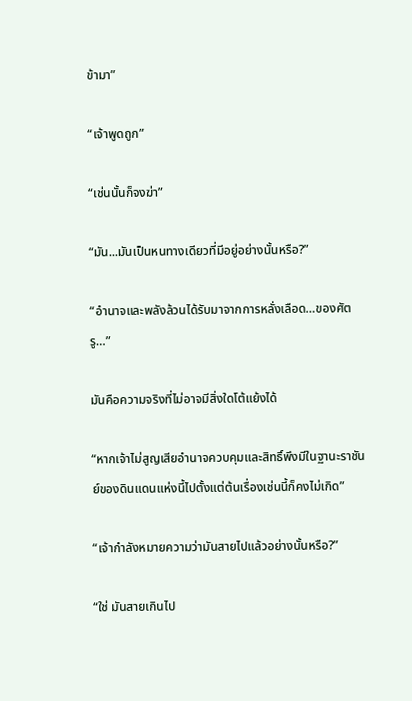ข้ามา”

“เจ้าพูดถูก”

“เช่นนั้นก็จงฆ่า”

“มัน...มันเป็นหนทางเดียวที่มีอยู่อย่างนั้นหรือ?”

“อำนาจและพลังล้วนได้รับมาจากการหลั่งเลือด…ของศัตรู…”

มันคือความจริงที่ไม่อาจมีสิ่งใดโต้แย้งได้

“หากเจ้าไม่สูญเสียอำนาจควบคุมและสิทธิ์พึงมีในฐานะราชันย์ของดินแดนแห่งนี้ไปตั้งแต่ต้นเรื่องเช่นนี้ก็คงไม่เกิด”

“เจ้ากำลังหมายความว่ามันสายไปแล้วอย่างนั้นหรือ?”

“ใช่ มันสายเกินไป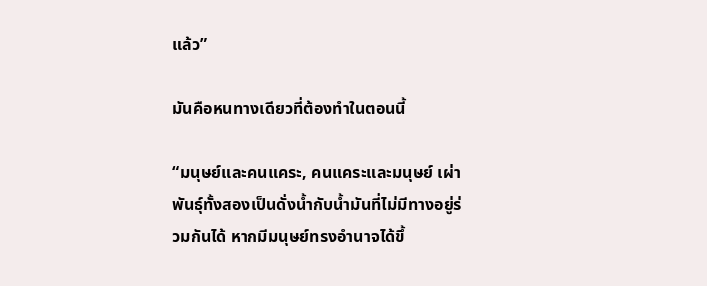แล้ว”

มันคือหนทางเดียวที่ต้องทำในตอนนี้

“มนุษย์และคนแคระ, คนแคระและมนุษย์ เผ่าพันธุ์ทั้งสองเป็นดั่งน้ำกับน้ำมันที่ไม่มีทางอยู่ร่วมกันได้ หากมีมนุษย์ทรงอำนาจได้ขึ้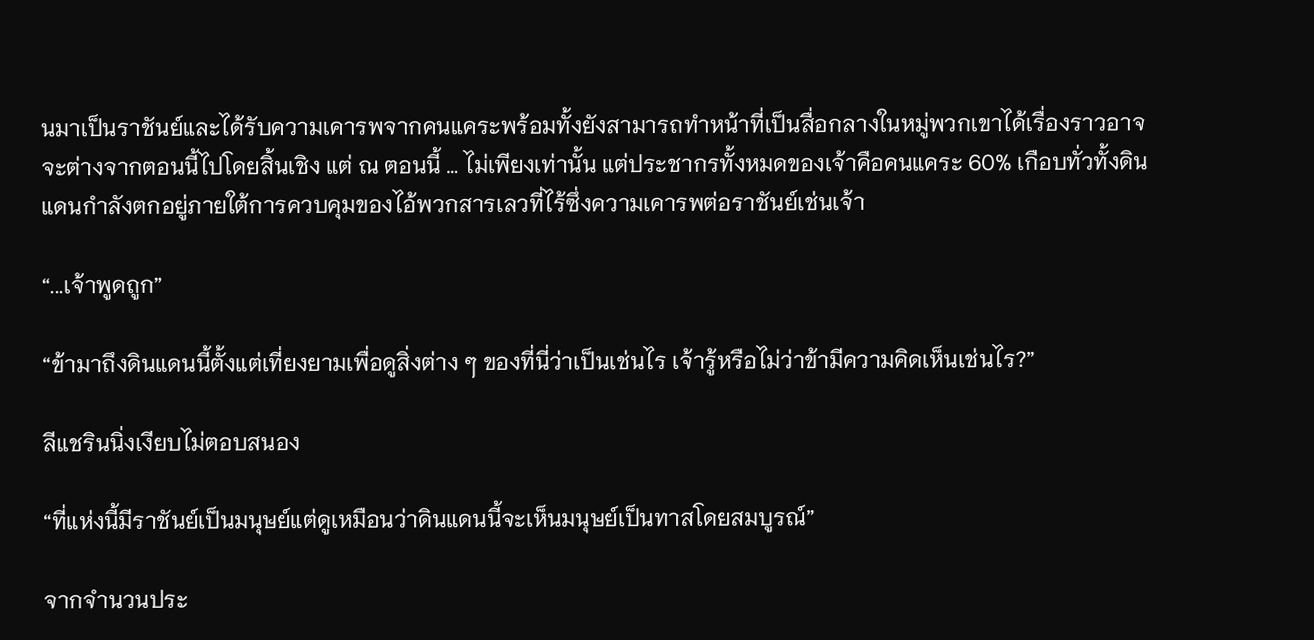นมาเป็นราชันย์และได้รับความเคารพจากคนแคระพร้อมทั้งยังสามารถทำหน้าที่เป็นสื่อกลางในหมู่พวกเขาได้เรื่องราวอาจจะต่างจากตอนนี้ไปโดยสิ้นเชิง แต่ ณ ตอนนี้ … ไม่เพียงเท่านั้น แต่ประชากรทั้งหมดของเจ้าคือคนแคระ 60% เกือบทั่วทั้งดินแดนกำลังตกอยู่ภายใต้การควบคุมของไอ้พวกสารเลวที่ไร้ซึ่งความเคารพต่อราชันย์เช่นเจ้า

“...เจ้าพูดถูก”

“ข้ามาถึงดินแดนนี้ตั้งแต่เที่ยงยามเพื่อดูสิ่งต่าง ๆ ของที่นี่ว่าเป็นเช่นไร เจ้ารู้หรือไม่ว่าข้ามีความคิดเห็นเช่นไร?”

ลีแชรินนิ่งเงียบไม่ตอบสนอง

“ที่แห่งนี้มีราชันย์เป็นมนุษย์แต่ดูเหมือนว่าดินแดนนี้จะเห็นมนุษย์เป็นทาสโดยสมบูรณ์”

จากจำนวนประ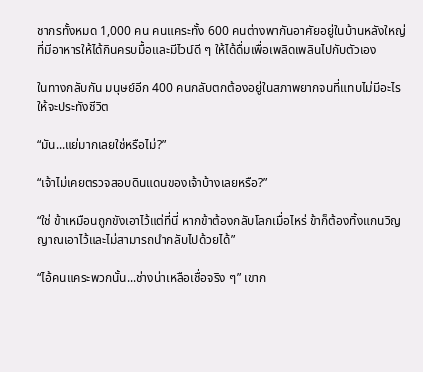ชากรทั้งหมด 1,000 คน คนแคระทั้ง 600 คนต่างพากันอาศัยอยู่ในบ้านหลังใหญ่ ที่มีอาหารให้ได้กินครบมื้อและมีไวน์ดี ๆ ให้ได้ดื่มเพื่อเพลิดเพลินไปกับตัวเอง

ในทางกลับกัน มนุษย์อีก 400 คนกลับตกต้องอยู่ในสภาพยากจนที่แทบไม่มีอะไรให้จะประทังชีวิต

“มัน...แย่มากเลยใช่หรือไม่?”

“เจ้าไม่เคยตรวจสอบดินแดนของเจ้าบ้างเลยหรือ?”

“ใช่ ข้าเหมือนถูกขังเอาไว้แต่ที่นี่ หากข้าต้องกลับโลกเมื่อไหร่ ข้าก็ต้องทิ้งแกนวิญญาณเอาไว้และไม่สามารถนำกลับไปด้วยได้”

“ไอ้คนแคระพวกนั้น...ช่างน่าเหลือเชื่อจริง ๆ” เขาก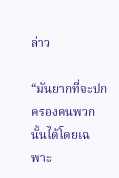ล่าว

“มันยากที่จะปกครองคนพวกนั้นได้โดยเฉพาะ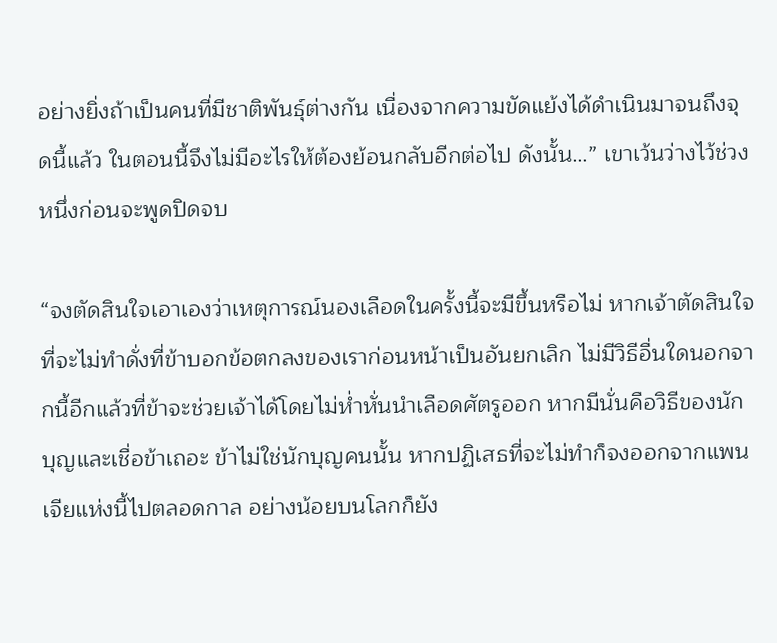อย่างยิ่งถ้าเป็นคนที่มีชาติพันธุ์ต่างกัน เนื่องจากความขัดแย้งได้ดำเนินมาจนถึงจุดนี้แล้ว ในตอนนี้จึงไม่มีอะไรให้ต้องย้อนกลับอีกต่อไป ดังนั้น…” เขาเว้นว่างไว้ช่วงหนึ่งก่อนจะพูดปิดจบ

“จงตัดสินใจเอาเองว่าเหตุการณ์นองเลือดในครั้งนี้จะมีขึ้นหรือไม่ หากเจ้าตัดสินใจที่จะไม่ทำดั่งที่ข้าบอกข้อตกลงของเราก่อนหน้าเป็นอันยกเลิก ไม่มีวิธีอื่นใดนอกจากนี้อีกแล้วที่ข้าจะช่วยเจ้าได้โดยไม่ห่ำหั่นนำเลือดศัตรูออก หากมีนั่นคือวิธีของนักบุญและเชื่อข้าเถอะ ข้าไม่ใช่นักบุญคนนั้น หากปฏิเสธที่จะไม่ทำก็จงออกจากแพนเจียแห่งนี้ไปตลอดกาล อย่างน้อยบนโลกก็ยัง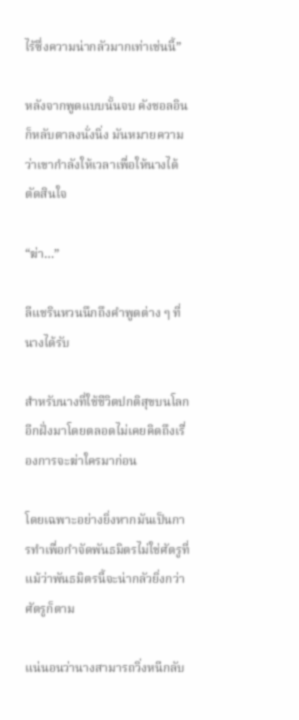ไร้ซึ่งความน่ากลัวมากเท่าเช่นนี้”

หลังจากพูดแบบนั้นจบ คังชอลอินก็หลับตาลงนั่งนิ่ง มันหมายความว่าเขากำลังให้เวลาเพื่อให้นางได้ตัดสินใจ

“ฆ่า…”

ลีแชรินหวนนึกถึงคำพูดต่าง ๆ ที่นางได้รับ

สำหรับนางที่ใช้ชีวิตปกติสุขบนโลกอีกฝั่งมาโดยตลอดไม่เคยคิดถึงเรื่องการจะฆ่าใครมาก่อน

โดยเฉพาะอย่างยิ่งหากมันเป็นการทำเพื่อกำจัดพันธมิตรไม่ใช่ศัตรูที่แม้ว่าพันธมิตรนี้จะน่ากลัวยิ่งกว่าศัตรูก็ตาม

แน่นอนว่านางสามารถวิ่งหนีกลับ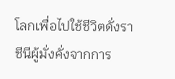โลกเพื่อไปใช้ชีวิตดั่งราชีนีผู้มั่งคั่งจากการ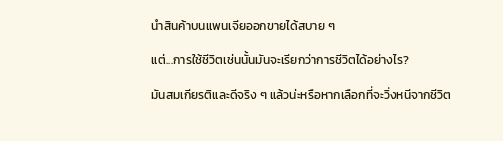นำสินค้าบนแพนเจียออกขายได้สบาย ๆ

แต่...การใช้ชีวิตเช่นนั้นมันจะเรียกว่าการชีวิตได้อย่างไร?

มันสมเกียรติและดีจริง ๆ แล้วน่ะหรือหากเลือกที่จะวิ่งหนีจากชีวิต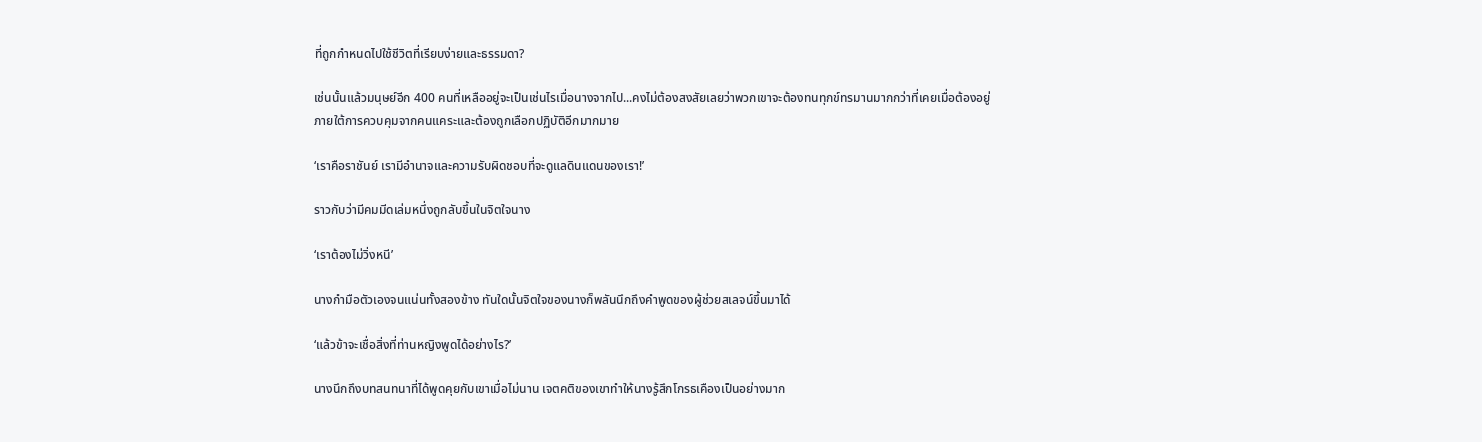ที่ถูกกำหนดไปใช้ชีวิตที่เรียบง่ายและธรรมดา?

เช่นนั้นแล้วมนุษย์อีก 400 คนที่เหลืออยู่จะเป็นเช่นไรเมื่อนางจากไป...คงไม่ต้องสงสัยเลยว่าพวกเขาจะต้องทนทุกข์ทรมานมากกว่าที่เคยเมื่อต้องอยู่ภายใต้การควบคุมจากคนแคระและต้องถูกเลือกปฏิบัติอีกมากมาย

‘เราคือราชันย์ เรามีอำนาจและความรับผิดชอบที่จะดูแลดินแดนของเรา!’

ราวกับว่ามีคมมีดเล่มหนึ่งถูกลับขึ้นในจิตใจนาง

‘เราต้องไม่วิ่งหนี’

นางกำมือตัวเองจนแน่นทั้งสองข้าง ทันใดนั้นจิตใจของนางก็พลันนึกถึงคำพูดของผู้ช่วยสเลจน์ขึ้นมาได้

‘แล้วข้าจะเชื่อสิ่งที่ท่านหญิงพูดได้อย่างไร?’

นางนึกถึงบทสนทนาที่ได้พูดคุยกับเขาเมื่อไม่นาน เจตคติของเขาทำให้นางรู้สึกโกรธเคืองเป็นอย่างมาก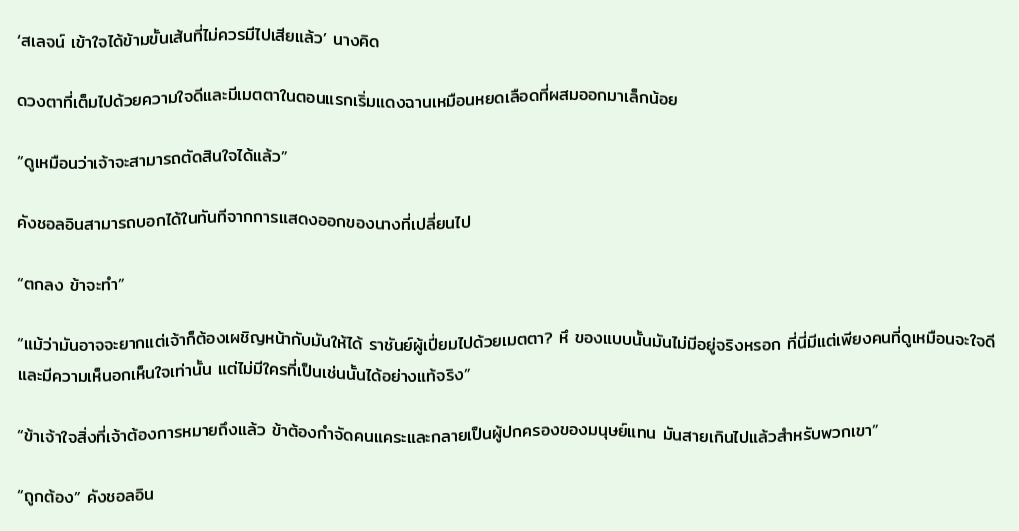‘สเลจน์ เข้าใจได้ข้ามขั้นเส้นที่ไม่ควรมีไปเสียแล้ว’ นางคิด

ดวงตาที่เต็มไปด้วยความใจดีและมีเมตตาในตอนแรกเริ่มแดงฉานเหมือนหยดเลือดที่ผสมออกมาเล็กน้อย

“ดูเหมือนว่าเจ้าจะสามารถตัดสินใจได้แล้ว”

คังชอลอินสามารถบอกได้ในทันทีจากการแสดงออกของนางที่เปลี่ยนไป

“ตกลง ข้าจะทำ”

“แม้ว่ามันอาจจะยากแต่เจ้าก็ต้องเผชิญหน้ากับมันให้ได้ ราชันย์ผู้เปี่ยมไปด้วยเมตตา? หึ ของแบบนั้นมันไม่มีอยู่จริงหรอก ที่นี่มีแต่เพียงคนที่ดูเหมือนจะใจดีและมีความเห็นอกเห็นใจเท่านั้น แต่ไม่มีใครที่เป็นเช่นนั้นได้อย่างแท้จริง”

“ข้าเจ้าใจสิ่งที่เจ้าต้องการหมายถึงแล้ว ข้าต้องกำจัดคนแคระและกลายเป็นผู้ปกครองของมนุษย์แทน มันสายเกินไปแล้วสำหรับพวกเขา”

“ถูกต้อง” คังชอลอิน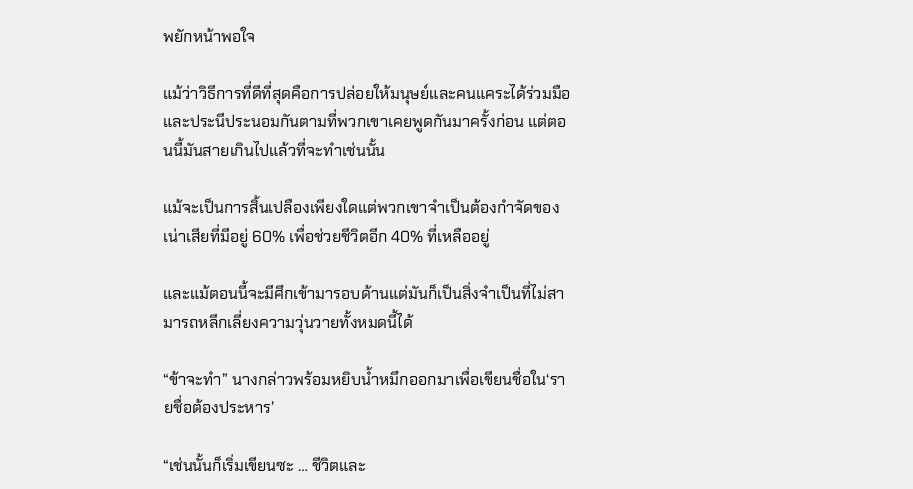พยักหน้าพอใจ

แม้ว่าวิธีการที่ดีที่สุดคือการปล่อยให้มนุษย์และคนแคระได้ร่วมมือและประนีประนอมกันตามที่พวกเขาเคยพูดกันมาครั้งก่อน แต่ตอนนี้มันสายเกินไปแล้วที่จะทำเช่นนั้น

แม้จะเป็นการสิ้นเปลืองเพียงใดแต่พวกเขาจำเป็นต้องกำจัดของเน่าเสียที่มีอยู่ 60% เพื่อช่วยชีวิตอีก 40% ที่เหลืออยู่

และแม้ตอนนี้จะมีศึกเข้ามารอบด้านแต่มันก็เป็นสิ่งจำเป็นที่ไม่สามารถหลีกเลี่ยงความวุ่นวายทั้งหมดนี้ได้

“ข้าจะทำ” นางกล่าวพร้อมหยิบน้ำหมึกออกมาเพื่อเขียนชื่อใน‘รายชื่อต้องประหาร’

“เช่นนั้นก็เริ่มเขียนซะ … ชีวิตและ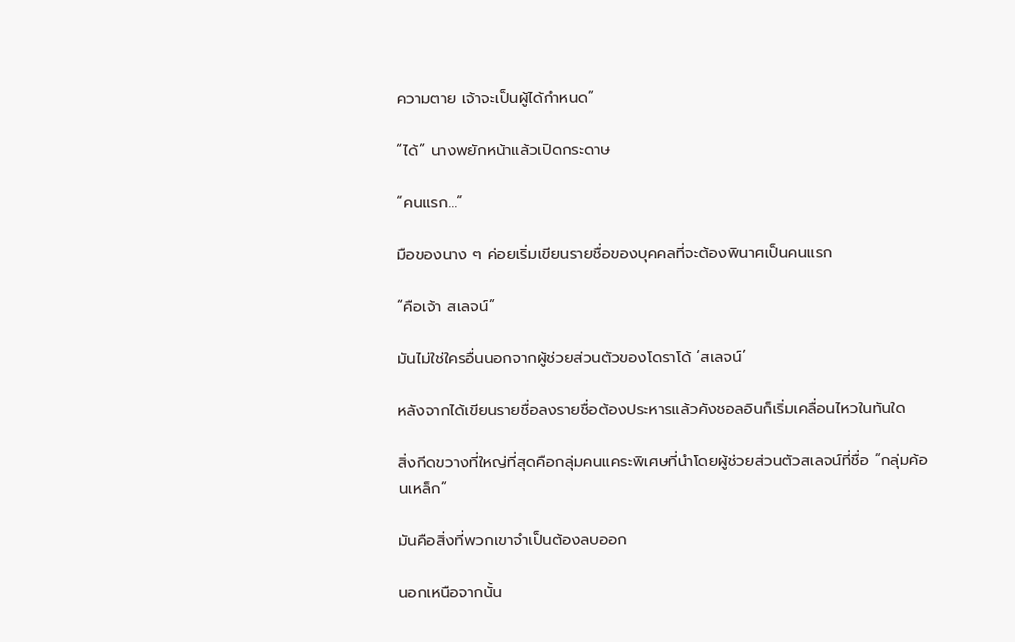ความตาย เจ้าจะเป็นผู้ได้กำหนด”

“ได้” นางพยักหน้าแล้วเปิดกระดาษ

“คนแรก…”

มือของนาง ๆ ค่อยเริ่มเขียนรายชื่อของบุคคลที่จะต้องพินาศเป็นคนแรก

“คือเจ้า สเลจน์”

มันไม่ใช่ใครอื่นนอกจากผู้ช่วยส่วนตัวของโดราโด้ ‘สเลจน์’

หลังจากได้เขียนรายชื่อลงรายชื่อต้องประหารแล้วคังชอลอินก็เริ่มเคลื่อนไหวในทันใด

สิ่งกีดขวางที่ใหญ่ที่สุดคือกลุ่มคนแคระพิเศษที่นำโดยผู้ช่วยส่วนตัวสเลจน์ที่ชื่อ “กลุ่มค้อนเหล็ก”

มันคือสิ่งที่พวกเขาจำเป็นต้องลบออก

นอกเหนือจากนั้น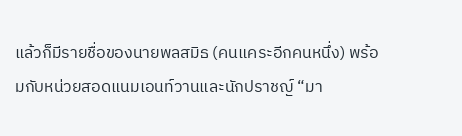แล้วก็มีรายชื่อของนายพลสมิธ (คนแคระอีกคนหนึ่ง) พร้อมกับหน่วยสอดแนมเอนท์วานและนักปราชญ์ “มา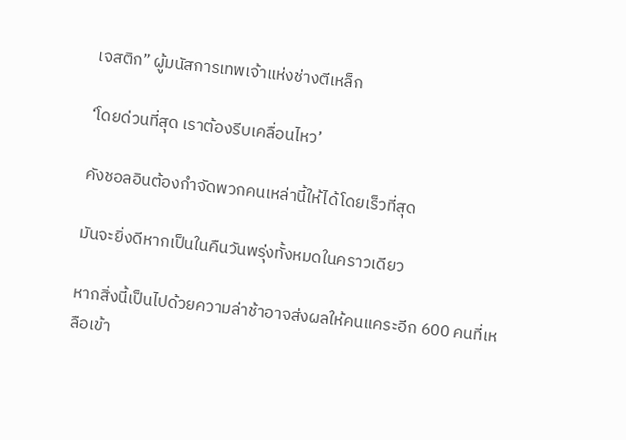เจสติก” ผู้มนัสการเทพเจ้าแห่งช่างตีเหล็ก

‘โดยด่วนที่สุด เราต้องรีบเคลื่อนไหว’

คังชอลอินต้องกำจัดพวกคนเหล่านี้ให้ได้โดยเร็วที่สุด

มันจะยิ่งดีหากเป็นในคืนวันพรุ่งทั้งหมดในคราวเดียว

หากสิ่งนี้เป็นไปด้วยความล่าช้าอาจส่งผลให้คนแคระอีก 600 คนที่เหลือเข้า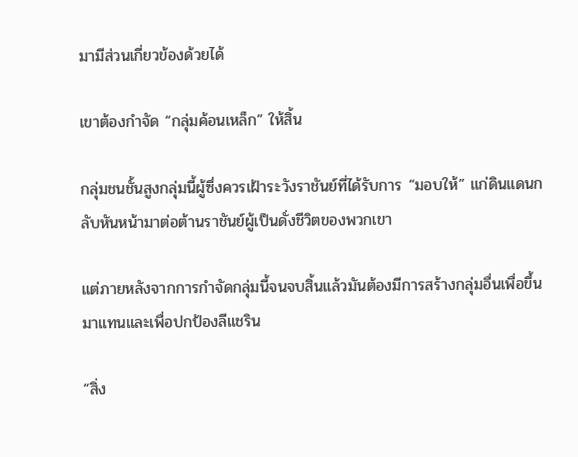มามีส่วนเกี่ยวข้องด้วยได้

เขาต้องกำจัด “กลุ่มค้อนเหล็ก” ให้สิ้น

กลุ่มชนชั้นสูงกลุ่มนี้ผู้ซึ่งควรเฝ้าระวังราชันย์ที่ได้รับการ “มอบให้” แก่ดินแดนกลับหันหน้ามาต่อต้านราชันย์ผู้เป็นดั่งชีวิตของพวกเขา

แต่ภายหลังจากการกำจัดกลุ่มนี้จนจบสิ้นแล้วมันต้องมีการสร้างกลุ่มอื่นเพื่อขึ้นมาแทนและเพื่อปกป้องลีแชริน

“สิ่ง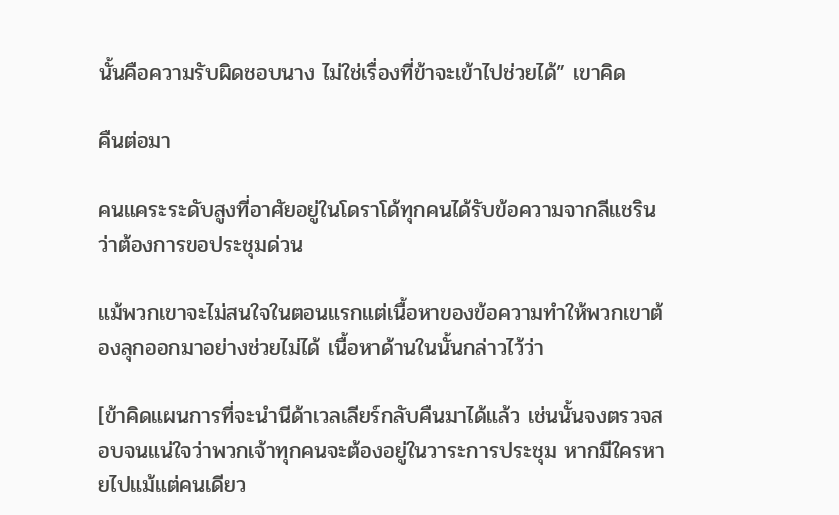นั้นคือความรับผิดชอบนาง ไม่ใช่เรื่องที่ข้าจะเข้าไปช่วยได้” เขาคิด

คืนต่อมา

คนแคระระดับสูงที่อาศัยอยู่ในโดราโด้ทุกคนได้รับข้อความจากลีแชรินว่าต้องการขอประชุมด่วน

แม้พวกเขาจะไม่สนใจในตอนแรกแต่เนื้อหาของข้อความทำให้พวกเขาต้องลุกออกมาอย่างช่วยไม่ได้ เนื้อหาด้านในนั้นกล่าวไว้ว่า

[ข้าคิดแผนการที่จะนำนีด้าเวลเลียร์กลับคืนมาได้แล้ว เช่นนั้นจงตรวจสอบจนแน่ใจว่าพวกเจ้าทุกคนจะต้องอยู่ในวาระการประชุม หากมีใครหายไปแม้แต่คนเดียว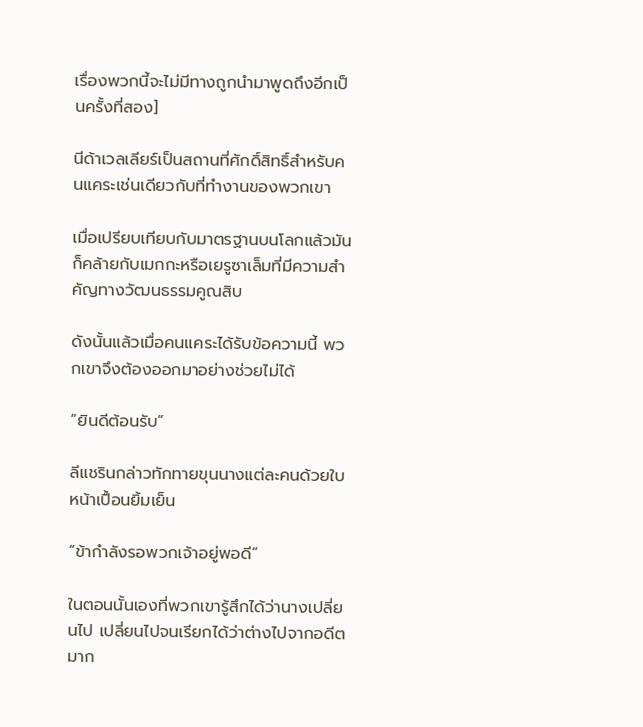เรื่องพวกนี้จะไม่มีทางถูกนำมาพูดถึงอีกเป็นครั้งที่สอง]

นีด้าเวลเลียร์เป็นสถานที่ศักดิ์สิทธิ์สำหรับคนแคระเช่นเดียวกับที่ทำงานของพวกเขา

เมื่อเปรียบเทียบกับมาตรฐานบนโลกแล้วมันก็คล้ายกับเมกกะหรือเยรูซาเล็มที่มีความสำคัญทางวัฒนธรรมคูณสิบ

ดังนั้นแล้วเมื่อคนแคระได้รับข้อความนี้ พวกเขาจึงต้องออกมาอย่างช่วยไม่ได้

“ยินดีต้อนรับ”

ลีแชรินกล่าวทักทายขุนนางแต่ละคนด้วยใบหน้าเปื้อนยิ้มเย็น

“ข้ากำลังรอพวกเจ้าอยู่พอดี”

ในตอนนั้นเองที่พวกเขารู้สึกได้ว่านางเปลี่ยนไป เปลี่ยนไปจนเรียกได้ว่าต่างไปจากอดีตมาก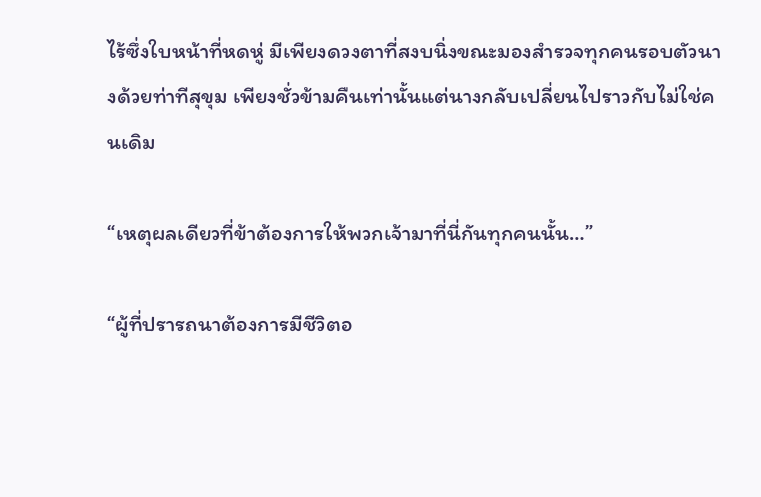ไร้ซึ่งใบหน้าที่หดหู่ มีเพียงดวงตาที่สงบนิ่งขณะมองสำรวจทุกคนรอบตัวนางด้วยท่าทีสุขุม เพียงชั่วข้ามคืนเท่านั้นแต่นางกลับเปลี่ยนไปราวกับไม่ใช่คนเดิม

“เหตุผลเดียวที่ข้าต้องการให้พวกเจ้ามาที่นี่กันทุกคนนั้น…”

“ผู้ที่ปรารถนาต้องการมีชีวิตอ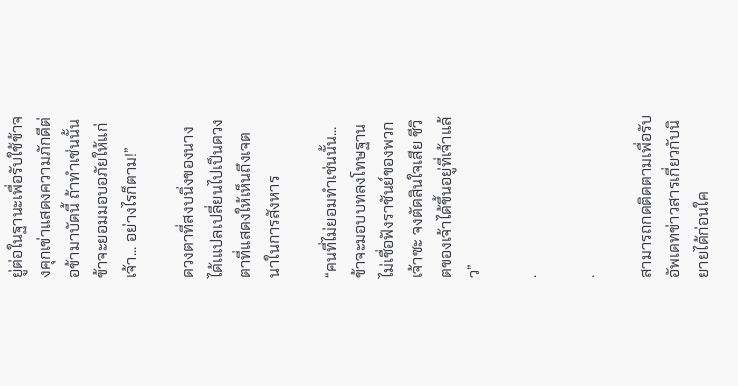ยู่ต่อในฐานะเพื่อรับใช้ข้าจงคุกเข่าแสดงความภักดีต่อข้ามาบัดนี้ ถ้าทำเช่นนั้นข้าจะยอมมอบอภัยให้แก่เจ้า... อย่างไรก็ตาม!”

ดวงตาที่สงบนิ่งของนางได้เแปลเปลี่ยนไปเป็นดวงตาที่แสดงให้เห็นถึงเจตนาในการสังหาร

“คนที่ไม่ยอมทำเช่นนั้น...ข้าจะมอบบทลงโทษฐานไม่เชื่อฟังราชันย์ของพวกเจ้าซะ จงตัดสินใจเสีย ชีวิตของเจ้าได้ขึ้นอยู่ที่เจ้าแล้ว”

.

.

สามารถกดติดตามเพื่อรับอัพเดทข่าวสารเกี่ยวกับนิยายได้ก่อนใค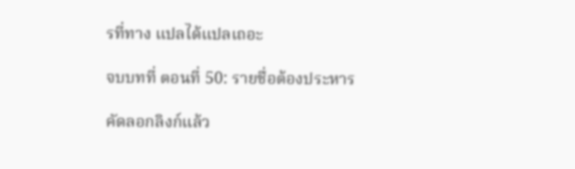รที่ทาง แปลได้แปลเถอะ

จบบทที่ ตอนที่ 50: รายชื่อต้องประหาร

คัดลอกลิงก์แล้ว